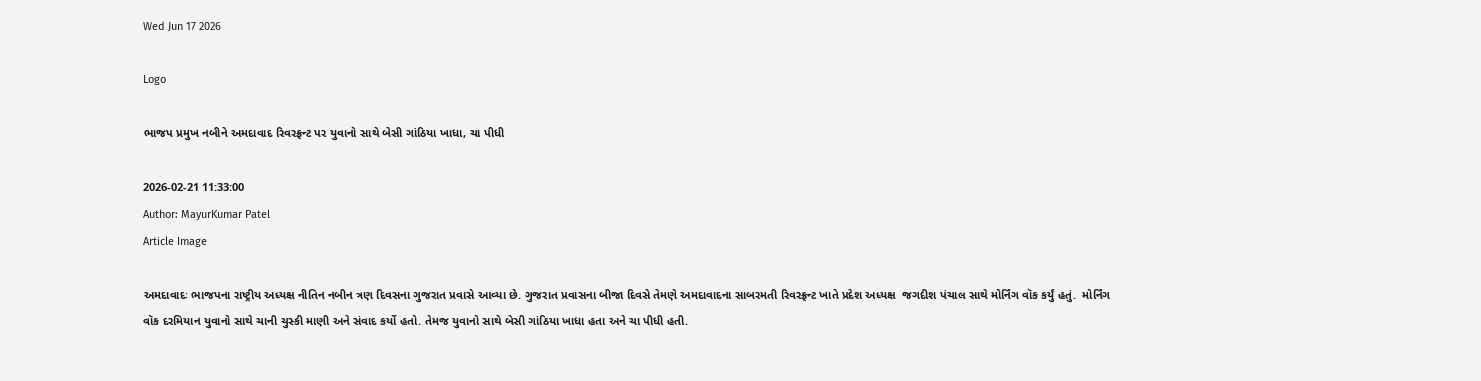Wed Jun 17 2026

Logo

ભાજપ પ્રમુખ નબીને અમદાવાદ રિવરફ્રન્ટ પર યુવાનો સાથે બેસી ગાંઠિયા ખાધા, ચા પીધી

2026-02-21 11:33:00
Author: MayurKumar Patel
Article Image

અમદાવાદઃ ભાજપના રાષ્ટ્રીય અધ્યક્ષ નીતિન નબીન ત્રણ દિવસના ગુજરાત પ્રવાસે આવ્યા છે. ગુજરાત પ્રવાસના બીજા દિવસે તેમણે અમદાવાદના સાબરમતી રિવરફ્રન્ટ ખાતે પ્રદેશ અધ્યક્ષ  જગદીશ પંચાલ સાથે મોર્નિંગ વૉક કર્યું હતું.  મોર્નિંગ વૉક દરમિયાન યુવાનો સાથે ચાની ચુસ્કી માણી અને સંવાદ કર્યો હતો. તેમજ યુવાનો સાથે બેસી ગાંઠિયા ખાધા હતા અને ચા પીધી હતી.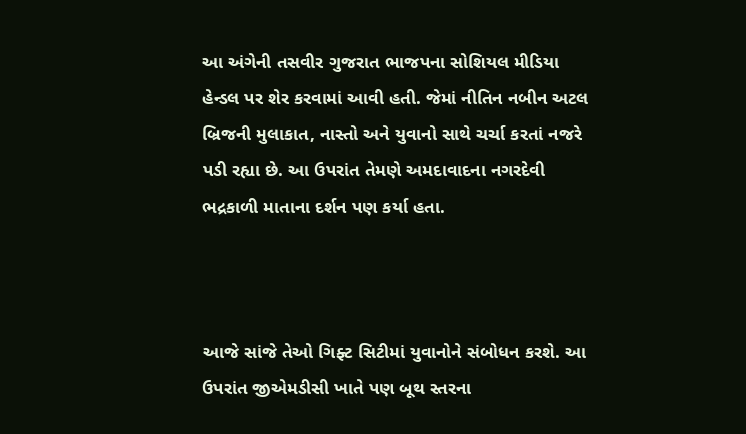આ અંગેની તસવીર ગુજરાત ભાજપના સોશિયલ મીડિયા હેન્ડલ પર શેર કરવામાં આવી હતી. જેમાં નીતિન નબીન અટલ બ્રિજની મુલાકાત, નાસ્તો અને યુવાનો સાથે ચર્ચા કરતાં નજરે પડી રહ્યા છે. આ ઉપરાંત તેમણે અમદાવાદના નગરદેવી ભદ્રકાળી માતાના દર્શન પણ કર્યા હતા.



આજે સાંજે તેઓ ગિફ્ટ સિટીમાં યુવાનોને સંબોધન કરશે. આ ઉપરાંત જીએમડીસી ખાતે પણ બૂથ સ્તરના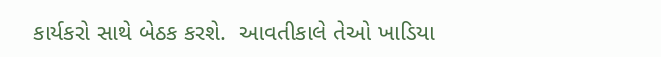કાર્યકરો સાથે બેઠક કરશે.  આવતીકાલે તેઓ ખાડિયા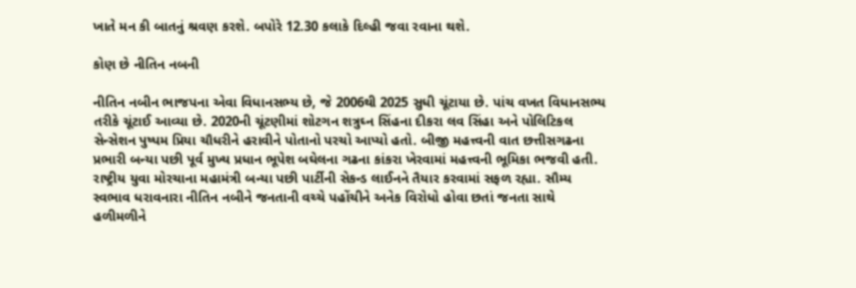ખાતે મન કી બાતનું શ્રવણ કરશે. બપોરે 12.30 કલાકે દિલ્હી જવા રવાના થશે.

કોણ છે નીતિન નબની

નીતિન નબીન ભાજપના એવા વિધાનસભ્ય છે, જે 2006થી 2025 સુધી ચૂંટાયા છે. પાંચ વખત વિધાનસભ્ય તરીકે ચૂંટાઈ આવ્યા છે. 2020ની ચૂંટણીમાં શોટગન શત્રુઘ્ન સિંહના દીકરા લવ સિંહા અને પોલિટિકલ સેન્સેશન પુષ્પમ પ્રિયા ચૌધરીને હરાવીને પોતાનો પરચો આપ્યો હતો. બીજી મહત્ત્વની વાત છત્તીસગઢના પ્રભારી બન્યા પછી પૂર્વ મુખ્ય પ્રધાન ભૂપેશ બઘેલના ગઢના કાંકરા ખેરવામાં મહત્ત્વની ભૂમિકા ભજવી હતી. રાષ્ટ્રીય યુવા મોરચાના મહામંત્રી બન્યા પછી પાર્ટીની સેકન્ડ લાઈનને તૈયાર કરવામાં સફળ રહ્યા. સૌમ્ય સ્વભાવ ધરાવનારા નીતિન નબીને જનતાની વચ્ચે પહોંચીને અનેક વિરોધો હોવા છતાં જનતા સાથે હળીમળીને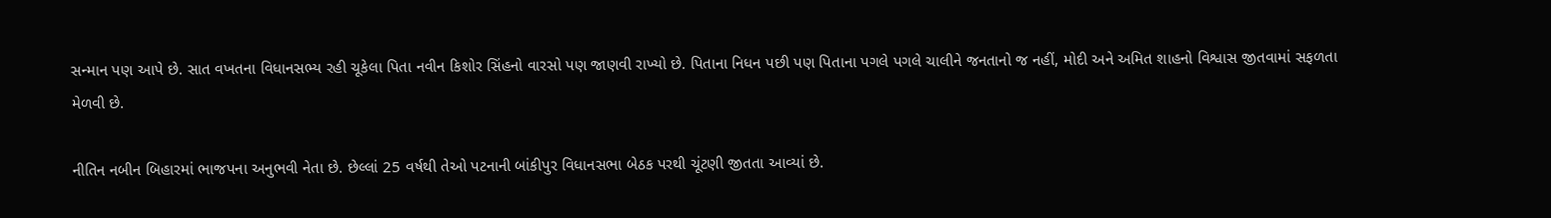સન્માન પણ આપે છે. સાત વખતના વિધાનસભ્ય રહી ચૂકેલા પિતા નવીન કિશોર સિંહનો વારસો પણ જાણવી રાખ્યો છે. પિતાના નિધન પછી પણ પિતાના પગલે પગલે ચાલીને જનતાનો જ નહીં, મોદી અને અમિત શાહનો વિશ્વાસ જીતવામાં સફળતા મેળવી છે.

નીતિન નબીન બિહારમાં ભાજપના અનુભવી નેતા છે. છેલ્લાં 25 વર્ષથી તેઓ પટનાની બાંકીપુર વિધાનસભા બેઠક પરથી ચૂંટણી જીતતા આવ્યાં છે.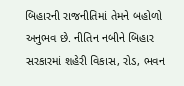બિહારની રાજનીતિમાં તેમને બહોળો અનુભવ છે. નીતિન નબીને બિહાર સરકારમાં શહેરી વિકાસ, રોડ, ભવન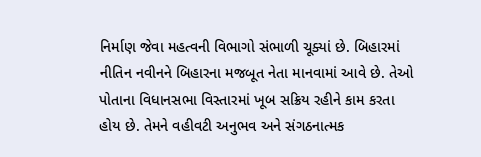નિર્માણ જેવા મહત્વની વિભાગો સંભાળી ચૂક્યાં છે. બિહારમાં નીતિન નવીનને બિહારના મજબૂત નેતા માનવામાં આવે છે. તેઓ પોતાના વિધાનસભા વિસ્તારમાં ખૂબ સક્રિય રહીને કામ કરતા હોય છે. તેમને વહીવટી અનુભવ અને સંગઠનાત્મક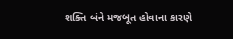શક્તિ બંને મજબૂત હોવાના કારણે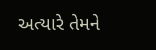અત્યારે તેમને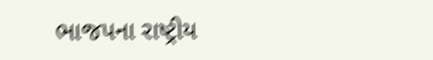ભાજપના રાષ્ટ્રીય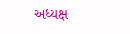અધ્યક્ષ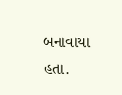બનાવાયા હતા.